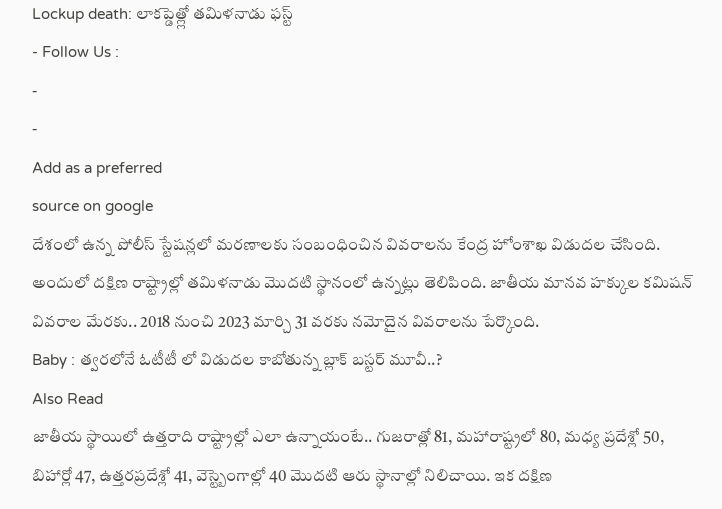Lockup death: లాకప్డెత్ల్లో తమిళనాడు ఫస్ట్
- Follow Us :
-
-
Add as a preferred
source on google
దేశంలో ఉన్న పోలీస్ స్టేషన్లలో మరణాలకు సంబంధించిన వివరాలను కేంద్ర హోంశాఖ విడుదల చేసింది. అందులో దక్షిణ రాష్ట్రాల్లో తమిళనాడు మొదటి స్థానంలో ఉన్నట్లు తెలిపింది. జాతీయ మానవ హక్కుల కమిషన్ వివరాల మేరకు.. 2018 నుంచి 2023 మార్చి 31 వరకు నమోదైన వివరాలను పేర్కొంది.
Baby : త్వరలోనే ఓటీటీ లో విడుదల కాబోతున్న బ్లాక్ బస్టర్ మూవీ..?
Also Read
జాతీయ స్థాయిలో ఉత్తరాది రాష్ట్రాల్లో ఎలా ఉన్నాయంటే.. గుజరాత్లో 81, మహారాష్ట్రలో 80, మధ్య ప్రదేశ్లో 50, బిహార్లో 47, ఉత్తరప్రదేశ్లో 41, వెస్ట్బెంగాల్లో 40 మొదటి ఆరు స్థానాల్లో నిలిచాయి. ఇక దక్షిణ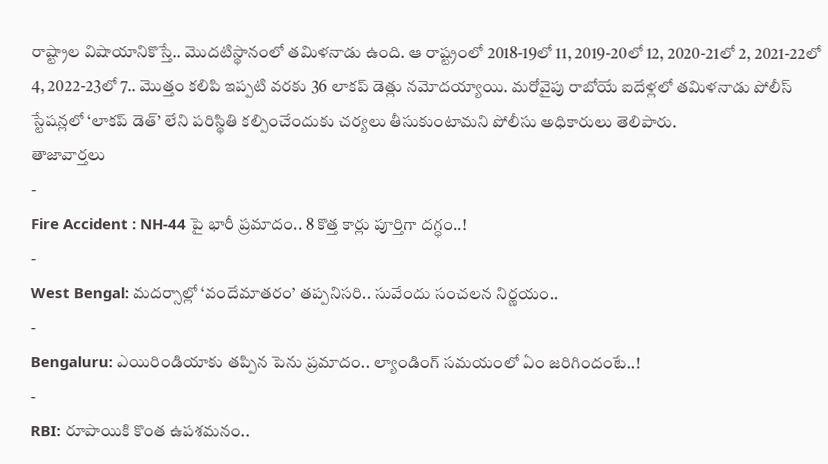రాష్ట్రాల విషాయానికొస్తే.. మొదటిస్థానంలో తమిళనాడు ఉంది. ఆ రాష్ట్రంలో 2018-19లో 11, 2019-20లో 12, 2020-21లో 2, 2021-22లో 4, 2022-23లో 7.. మొత్తం కలిపి ఇప్పటి వరకు 36 లాకప్ డెత్లు నమోదయ్యాయి. మరోవైపు రాబోయే ఐదేళ్లలో తమిళనాడు పోలీస్ స్టేషన్లలో ‘లాకప్ డెత్’ లేని పరిస్థితి కల్పించేందుకు చర్యలు తీసుకుంటామని పోలీసు అధికారులు తెలిపారు.
తాజావార్తలు
-
Fire Accident : NH-44 పై భారీ ప్రమాదం.. 8 కొత్త కార్లు పూర్తిగా దగ్ధం..!
-
West Bengal: మదర్సాల్లో ‘వందేమాతరం’ తప్పనిసరి.. సువేందు సంచలన నిర్ణయం..
-
Bengaluru: ఎయిరిండియాకు తప్పిన పెను ప్రమాదం.. ల్యాండింగ్ సమయంలో ఏం జరిగిందంటే..!
-
RBI: రూపాయికి కొంత ఉపశమనం..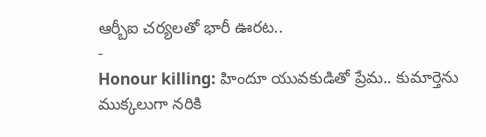ఆర్బీఐ చర్యలతో భారీ ఊరట..
-
Honour killing: హిందూ యువకుడితో ప్రేమ.. కుమార్తెను ముక్కలుగా నరికి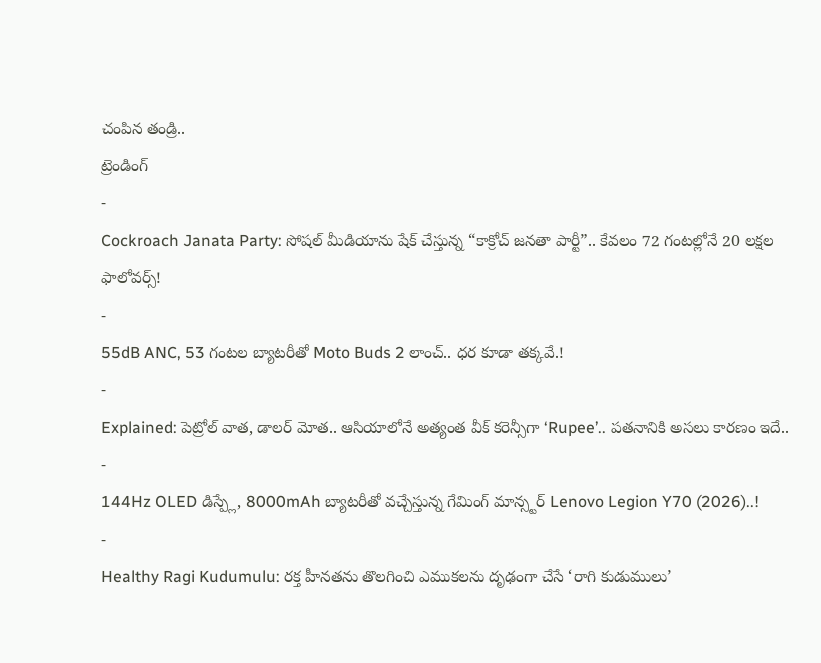చంపిన తండ్రి..
ట్రెండింగ్
-
Cockroach Janata Party: సోషల్ మీడియాను షేక్ చేస్తున్న “కాక్రోచ్ జనతా పార్టీ”.. కేవలం 72 గంటల్లోనే 20 లక్షల ఫాలోవర్స్!
-
55dB ANC, 53 గంటల బ్యాటరీతో Moto Buds 2 లాంచ్.. ధర కూడా తక్కవే.!
-
Explained: పెట్రోల్ వాత, డాలర్ మోత.. ఆసియాలోనే అత్యంత వీక్ కరెన్సీగా ‘Rupee’.. పతనానికి అసలు కారణం ఇదే..
-
144Hz OLED డిస్ప్లే, 8000mAh బ్యాటరీతో వచ్చేస్తున్న గేమింగ్ మాన్స్టర్ Lenovo Legion Y70 (2026)..!
-
Healthy Ragi Kudumulu: రక్త హీనతను తొలగించి ఎముకలను దృఢంగా చేసే ‘రాగి కుడుములు’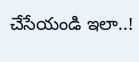చేసేయండి ఇలా..!